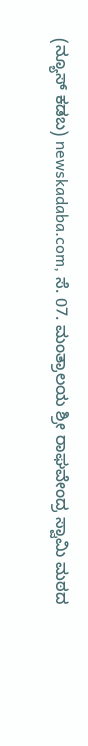(ನ್ಯೂಸ್ ಕಡಬ) newskadaba.com, ಸೆ. 07. ಮಂತ್ರಾಲಯ ಶ್ರೀ ರಾಘವೇಂದ್ರ ಸ್ವಾಮಿ ಮಠದ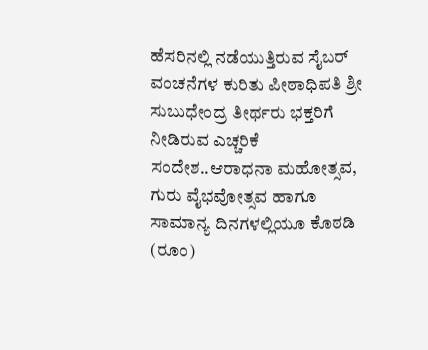ಹೆಸರಿನಲ್ಲಿ ನಡೆಯುತ್ತಿರುವ ಸೈಬರ್ ವಂಚನೆಗಳ ಕುರಿತು ಪೀಠಾಧಿಪತಿ ಶ್ರೀ ಸುಬುಧೇಂದ್ರ ತೀರ್ಥರು ಭಕ್ತರಿಗೆ ನೀಡಿರುವ ಎಚ್ಚರಿಕೆ ಸಂದೇಶ..ಆರಾಧನಾ ಮಹೋತ್ಸವ, ಗುರು ವೈಭವೋತ್ಸವ ಹಾಗೂ ಸಾಮಾನ್ಯ ದಿನಗಳಲ್ಲಿಯೂ ಕೊಠಡಿ (ರೂಂ)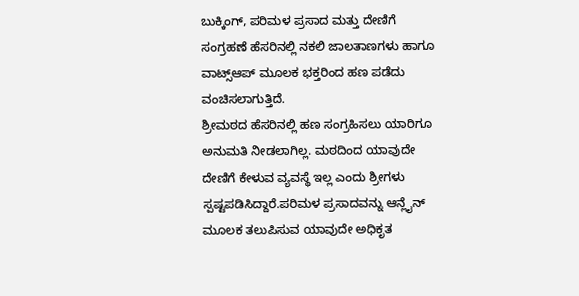ಬುಕ್ಕಿಂಗ್, ಪರಿಮಳ ಪ್ರಸಾದ ಮತ್ತು ದೇಣಿಗೆ ಸಂಗ್ರಹಣೆ ಹೆಸರಿನಲ್ಲಿ ನಕಲಿ ಜಾಲತಾಣಗಳು ಹಾಗೂ ವಾಟ್ಸ್ಆಪ್ ಮೂಲಕ ಭಕ್ತರಿಂದ ಹಣ ಪಡೆದು ವಂಚಿಸಲಾಗುತ್ತಿದೆ.
ಶ್ರೀಮಠದ ಹೆಸರಿನಲ್ಲಿ ಹಣ ಸಂಗ್ರಹಿಸಲು ಯಾರಿಗೂ ಅನುಮತಿ ನೀಡಲಾಗಿಲ್ಲ. ಮಠದಿಂದ ಯಾವುದೇ ದೇಣಿಗೆ ಕೇಳುವ ವ್ಯವಸ್ಥೆ ಇಲ್ಲ ಎಂದು ಶ್ರೀಗಳು ಸ್ಪಷ್ಟಪಡಿಸಿದ್ದಾರೆ.ಪರಿಮಳ ಪ್ರಸಾದವನ್ನು ಆನ್ಲೈನ್ ಮೂಲಕ ತಲುಪಿಸುವ ಯಾವುದೇ ಅಧಿಕೃತ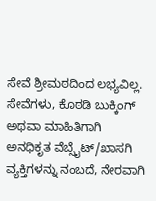ಸೇವೆ ಶ್ರೀಮಠದಿಂದ ಲಭ್ಯವಿಲ್ಲ.
ಸೇವೆಗಳು, ಕೊಠಡಿ ಬುಕ್ಕಿಂಗ್ ಅಥವಾ ಮಾಹಿತಿಗಾಗಿ ಅನಧಿಕೃತ ವೆಬ್ಸೈಟ್/ಖಾಸಗಿ ವ್ಯಕ್ತಿಗಳನ್ನು ನಂಬದೆ, ನೇರವಾಗಿ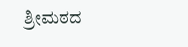ಶ್ರೀಮಠದ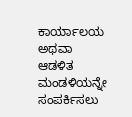ಕಾರ್ಯಾಲಯ ಅಥವಾ ಆಡಳಿತ ಮಂಡಳಿಯನ್ನೇ ಸಂಪರ್ಕಿಸಲು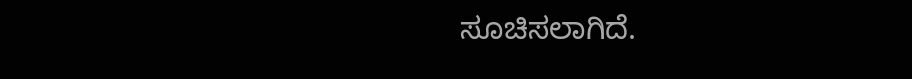ಸೂಚಿಸಲಾಗಿದೆ.